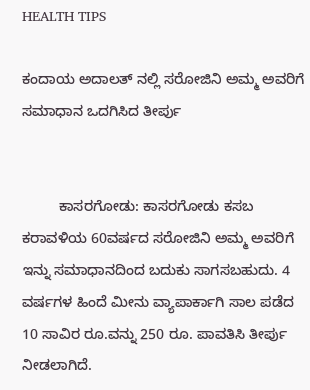HEALTH TIPS

ಕಂದಾಯ ಅದಾಲತ್ ನಲ್ಲಿ ಸರೋಜಿನಿ ಅಮ್ಮ ಅವರಿಗೆ ಸಮಾಧಾನ ಒದಗಿಸಿದ ತೀರ್ಪು


         ಕಾಸರಗೋಡು: ಕಾಸರಗೋಡು ಕಸಬ ಕರಾವಳಿಯ 60ವರ್ಷದ ಸರೋಜಿನಿ ಅಮ್ಮ ಅವರಿಗೆ ಇನ್ನು ಸಮಾಧಾನದಿಂದ ಬದುಕು ಸಾಗಸಬಹುದು. 4 ವರ್ಷಗಳ ಹಿಂದೆ ಮೀನು ವ್ಯಾಪಾರ್ಕಾಗಿ ಸಾಲ ಪಡೆದ 10 ಸಾವಿರ ರೂ.ವನ್ನು 250 ರೂ. ಪಾವತಿಸಿ ತೀರ್ಪು ನೀಡಲಾಗಿದೆ.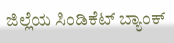ಜಿಲ್ಲೆಯ ಸಿಂಡಿಕೆಟ್ ಬ್ಯಾಂಕ್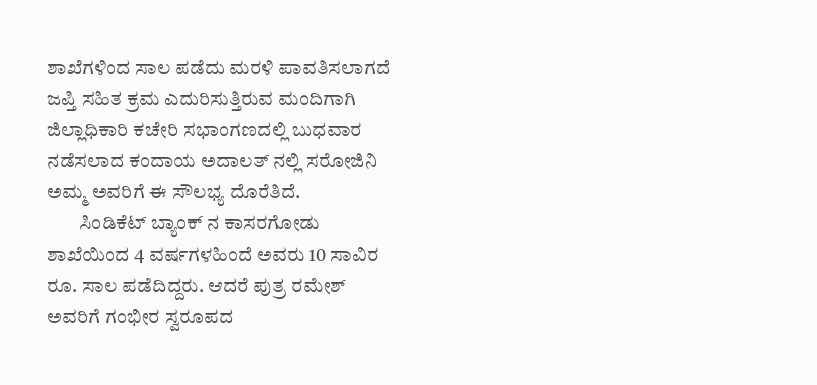ಶಾಖೆಗಳಿಂದ ಸಾಲ ಪಡೆದು ಮರಳಿ ಪಾವತಿಸಲಾಗದೆ ಜಪ್ತಿ ಸಹಿತ ಕ್ರಮ ಎದುರಿಸುತ್ತಿರುವ ಮಂದಿಗಾಗಿ ಜಿಲ್ಲಾಧಿಕಾರಿ ಕಚೇರಿ ಸಭಾಂಗಣದಲ್ಲಿ ಬುಧವಾರ ನಡೆಸಲಾದ ಕಂದಾಯ ಅದಾಲತ್ ನಲ್ಲಿ ಸರೋಜಿನಿ ಅಮ್ಮ ಅವರಿಗೆ ಈ ಸೌಲಭ್ಯ ದೊರೆತಿದೆ.
        ಸಿಂಡಿಕೆಟ್ ಬ್ಯಾಂಕ್ ನ ಕಾಸರಗೋಡು ಶಾಖೆಯಿಂದ 4 ವರ್ಷಗಳಹಿಂದೆ ಅವರು 10 ಸಾವಿರ ರೂ. ಸಾಲ ಪಡೆದಿದ್ದರು. ಆದರೆ ಪುತ್ರ ರಮೇಶ್ ಅವರಿಗೆ ಗಂಭೀರ ಸ್ವರೂಪದ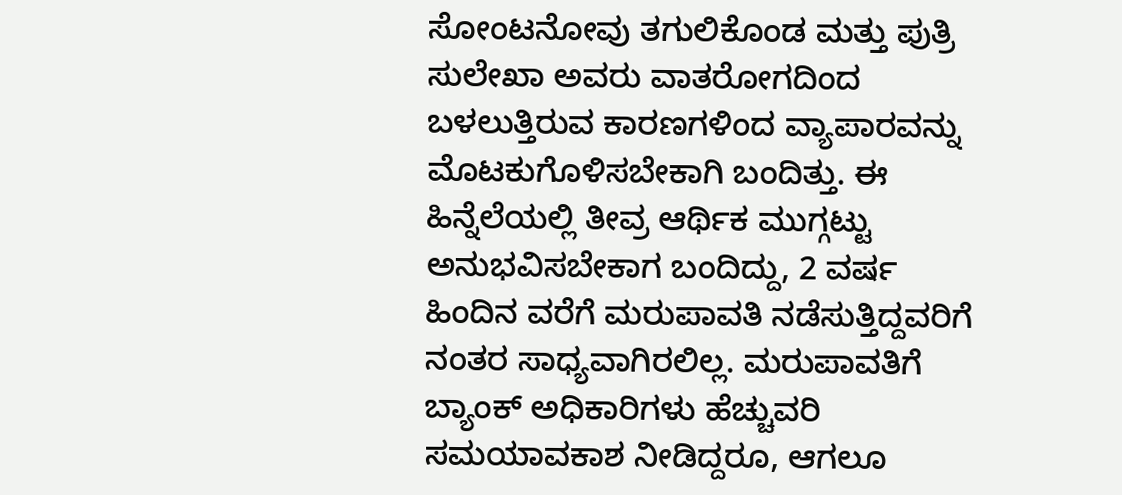ಸೋಂಟನೋವು ತಗುಲಿಕೊಂಡ ಮತ್ತು ಪುತ್ರಿ ಸುಲೇಖಾ ಅವರು ವಾತರೋಗದಿಂದ ಬಳಲುತ್ತಿರುವ ಕಾರಣಗಳಿಂದ ವ್ಯಾಪಾರವನ್ನು ಮೊಟಕುಗೊಳಿಸಬೇಕಾಗಿ ಬಂದಿತ್ತು. ಈ  ಹಿನ್ನೆಲೆಯಲ್ಲಿ ತೀವ್ರ ಆರ್ಥಿಕ ಮುಗ್ಗಟ್ಟು ಅನುಭವಿಸಬೇಕಾಗ ಬಂದಿದ್ದು, 2 ವರ್ಷ ಹಿಂದಿನ ವರೆಗೆ ಮರುಪಾವತಿ ನಡೆಸುತ್ತಿದ್ದವರಿಗೆ ನಂತರ ಸಾಧ್ಯವಾಗಿರಲಿಲ್ಲ. ಮರುಪಾವತಿಗೆ ಬ್ಯಾಂಕ್ ಅಧಿಕಾರಿಗಳು ಹೆಚ್ಚುವರಿ ಸಮಯಾವಕಾಶ ನೀಡಿದ್ದರೂ, ಆಗಲೂ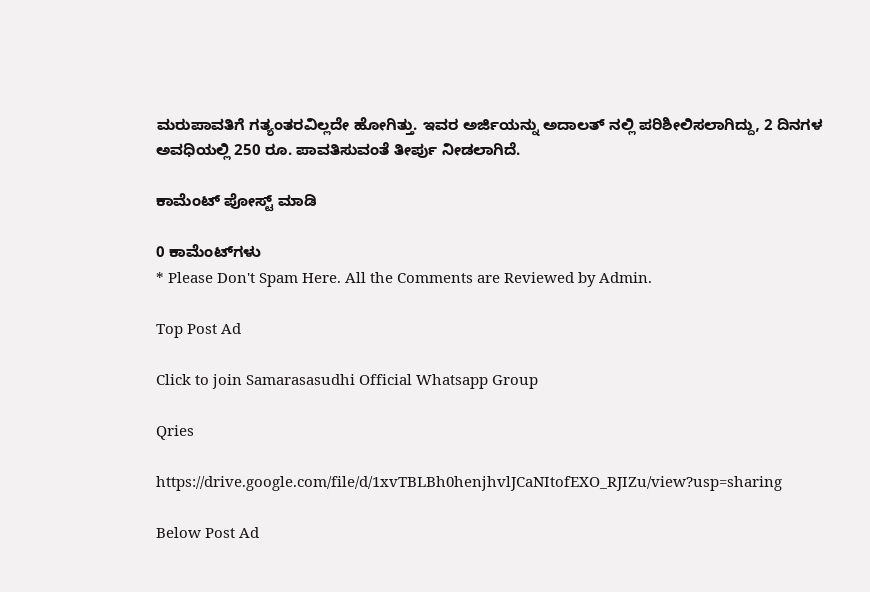ಮರುಪಾವತಿಗೆ ಗತ್ಯಂತರವಿಲ್ಲದೇ ಹೋಗಿತ್ತು. ಇವರ ಅರ್ಜಿಯನ್ನು ಅದಾಲತ್ ನಲ್ಲಿ ಪರಿಶೀಲಿಸಲಾಗಿದ್ದು, 2 ದಿನಗಳ ಅವಧಿಯಲ್ಲಿ 250 ರೂ. ಪಾವತಿಸುವಂತೆ ತೀರ್ಪು ನೀಡಲಾಗಿದೆ.

ಕಾಮೆಂಟ್‌‌ ಪೋಸ್ಟ್‌ ಮಾಡಿ

0 ಕಾಮೆಂಟ್‌ಗಳು
* Please Don't Spam Here. All the Comments are Reviewed by Admin.

Top Post Ad

Click to join Samarasasudhi Official Whatsapp Group

Qries

https://drive.google.com/file/d/1xvTBLBh0henjhvlJCaNItofEXO_RJIZu/view?usp=sharing

Below Post Ad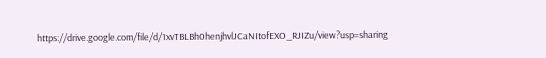https://drive.google.com/file/d/1xvTBLBh0henjhvlJCaNItofEXO_RJIZu/view?usp=sharing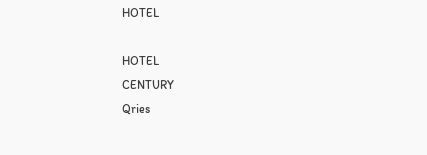HOTEL

HOTEL
CENTURY
Qries